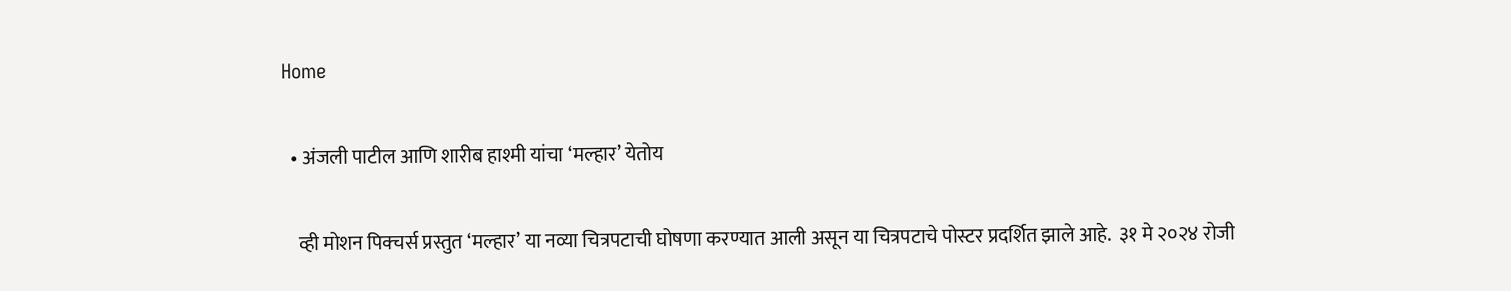Home

  • अंजली पाटील आणि शारीब हाश्मी यांचा ‘मल्हार’ येतोय

    व्ही मोशन पिक्चर्स प्रस्तुत ‘मल्हार’ या नव्या चित्रपटाची घोषणा करण्यात आली असून या चित्रपटाचे पोस्टर प्रदर्शित झाले आहे.  ३१ मे २०२४ रोजी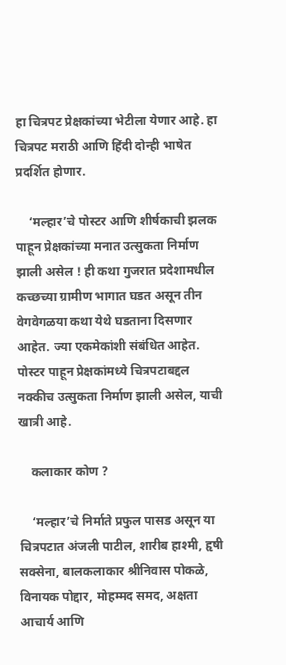हा चित्रपट प्रेक्षकांच्या भेटीला येणार आहे. हा चित्रपट मराठी आणि हिंदी दोन्ही भाषेत प्रदर्शित होणार.

    ‘मल्हार’चे पोस्टर आणि शीर्षकाची झलक पाहून प्रेक्षकांच्या मनात उत्सुकता निर्माण झाली असेल ! ही कथा गुजरात प्रदेशामधील कच्छच्या ग्रामीण भागात घडत असून तीन वेगवेगळया कथा येथे घडताना दिसणार आहेत. ज्या एकमेकांशी संबंधित आहेत. पोस्टर पाहून प्रेक्षकांमध्ये चित्रपटाबद्दल नक्कीच उत्सुकता निर्माण झाली असेल, याची खात्री आहे.

    कलाकार कोण ?

    ‘मल्हार’चे निर्माते प्रफुल पासड असून या चित्रपटात अंजली पाटील, शारीब हाश्मी, हृषी सक्सेना, बालकलाकार श्रीनिवास पोकळे, विनायक पोद्दार, मोहम्मद समद, अक्षता आचार्य आणि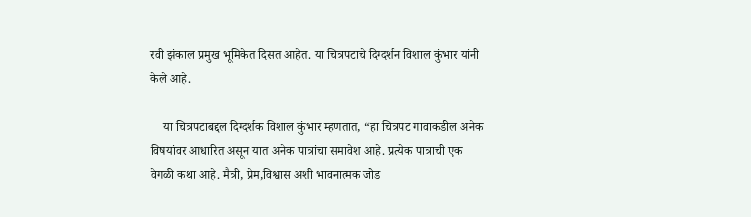रवी झंकाल प्रमुख भूमिकेत दिसत आहेत. या चित्रपटाचे दिग्दर्शन विशाल कुंभार यांनी केले आहे.

    या चित्रपटाबद्दल दिग्दर्शक विशाल कुंभार म्हणतात, “हा चित्रपट गावाकडील अनेक विषयांवर आधारित असून यात अनेक पात्रांचा समावेश आहे. प्रत्येक पात्राची एक वेगळी कथा आहे. मैत्री, प्रेम,विश्वास अशी भावनात्मक जोड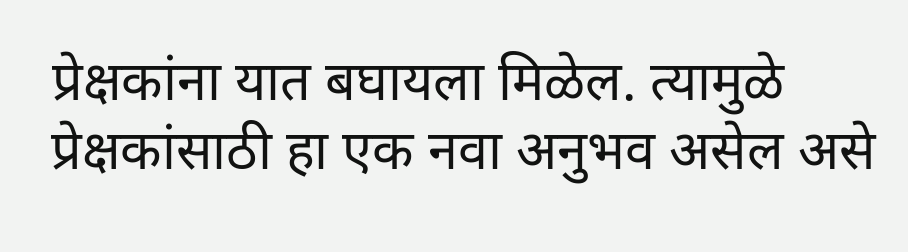प्रेक्षकांना यात बघायला मिळेल. त्यामुळे प्रेक्षकांसाठी हा एक नवा अनुभव असेल असे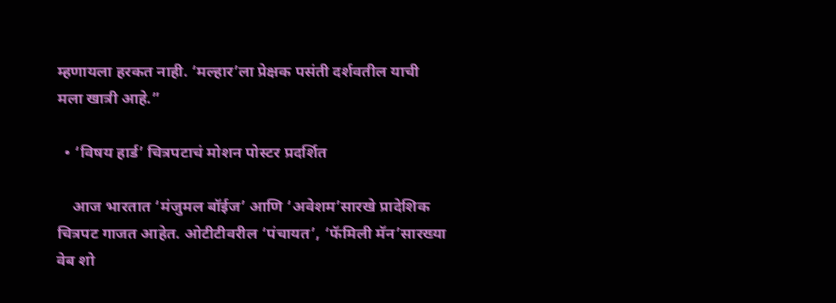म्हणायला हरकत नाही. ‘मल्हार’ला प्रेक्षक पसंती दर्शवतील याची मला खात्री आहे.”

  • ‘विषय हार्ड’ चित्रपटाचं मोशन पोस्टर प्रदर्शित

    आज भारतात ‘मंजुमल बॉईज’ आणि ‘अवेशम’सारखे प्रादेशिक चित्रपट गाजत आहेत. ओटीटीवरील ‘पंचायत’, ‘फॅमिली मॅन’सारख्या वेब शो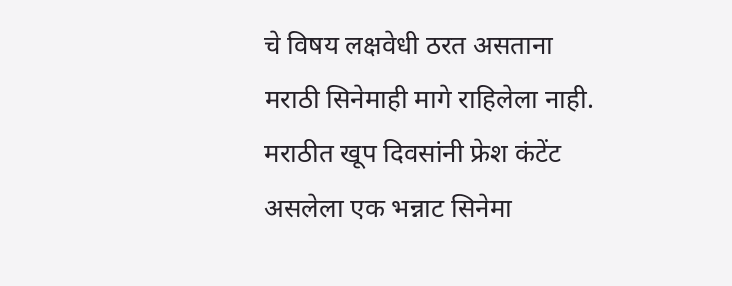चे विषय लक्षवेधी ठरत असताना मराठी सिनेमाही मागे राहिलेला नाही. मराठीत खूप दिवसांनी फ्रेश कंटेंट असलेला एक भन्नाट सिनेमा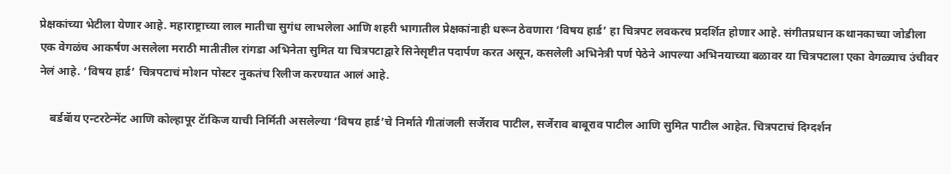प्रेक्षकांच्या भेटीला येणार आहे. महाराष्ट्राच्या लाल मातीचा सुगंध लाभलेला आणि शहरी भागातील प्रेक्षकांनाही धरून ठेवणारा ‘विषय हार्ड’ हा चित्रपट लवकरच प्रदर्शित होणार आहे. संगीतप्रधान कथानकाच्या जोडीला एक वेगळंच आकर्षण असलेला मराठी मातीतील रांगडा अभिनेता सुमित या चित्रपटाद्वारे सिनेसृष्टीत पदार्पण करत असून, कसलेली अभिनेत्री पर्ण पेठेने आपल्या अभिनयाच्या बळावर या चित्रपटाला एका वेगळ्याच उंचीवर नेलं आहे. ‘विषय हार्ड’ चित्रपटाचं मोशन पोस्टर नुकतंच रिलीज करण्यात आलं आहे.

    बर्डबॅाय एन्टरटेन्मेंट आणि कोल्हापूर टॅाकिज याची निर्मिती असलेल्या ‘विषय हार्ड’चे निर्माते गीतांजली सर्जेराव पाटील, सर्जेराव बाबूराव पाटील आणि सुमित पाटील आहेत. चित्रपटाचं दिग्दर्शन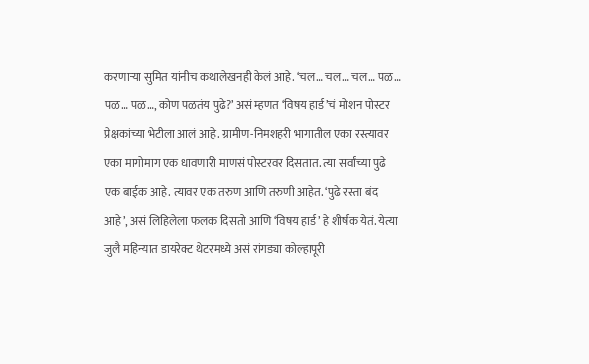करणाऱ्या सुमित यांनीच कथालेखनही केलं आहे. ‘चल… चल… चल… पळ… पळ… पळ…, कोण पळतंय पुढे?’ असं म्हणत ‘विषय हार्ड’चं मोशन पोस्टर प्रेक्षकांच्या भेटीला आलं आहे. ग्रामीण-निमशहरी भागातील एका रस्त्यावर एका मागोमाग एक धावणारी माणसं पोस्टरवर दिसतात. त्या सर्वांच्या पुढे एक बाईक आहे. त्यावर एक तरुण आणि तरुणी आहेत. ‘पुढे रस्ता बंद आहे’, असं लिहिलेला फलक दिसतो आणि ‘विषय हार्ड’ हे शीर्षक येतं. येत्या जुलै महिन्यात डायरेक्ट थेटरमध्ये असं रांगड्या कोल्हापूरी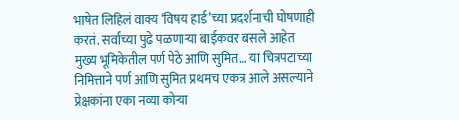भाषेत लिहिलं वाक्य ‘विषय हार्ड’च्या प्रदर्शनाची घोषणाही करतं. सर्वांच्या पुढे पळणाऱ्या बाईकवर बसले आहेत मुख्य भूमिकेतील पर्ण पेठे आणि सुमित… या चित्रपटाच्या निमित्ताने पर्ण आणि सुमित प्रथमच एकत्र आले असल्याने प्रेक्षकांना एका नव्या कोऱ्या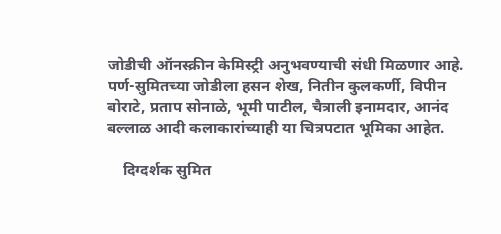जोडीची ऑनस्क्रीन केमिस्ट्री अनुभवण्याची संधी मिळणार आहे. पर्ण-सुमितच्या जोडीला हसन शेख, नितीन कुलकर्णी, विपीन बोराटे, प्रताप सोनाळे, भूमी पाटील, चैत्राली इनामदार, आनंद बल्लाळ आदी कलाकारांच्याही या चित्रपटात भूमिका आहेत.

    दिग्दर्शक सुमित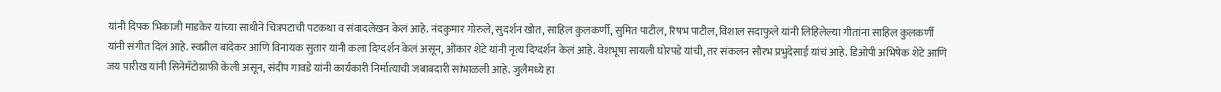यांनी दिपक भिकाजी माडकेर यांच्या साथीने चित्रपटाची पटकथा व संवादलेखन केलं आहे. नंदकुमार गोरुले, सुदर्शन खोत, साहिल कुलकर्णी, सुमित पाटील, रिषभ पाटील, विशाल सदाफुले यांनी लिहिलेल्या गीतांना साहिल कुलकर्णी यांनी संगीत दिलं आहे. स्वप्नील बांदेकर आणि विनायक सुतार यांनी कला दिग्दर्शन केलं असून, ओंकार शेटे यांनी नृत्य दिग्दर्शन केलं आहे. वेशभूषा सायली घोरपडे यांची, तर संकलन सौरभ प्रभुदेसाई यांचं आहे. डिओपी अभिषेक शेटे आणि जय पारीख यांनी सिनेमॅटोग्राफी केली असून, संदीप गावडे यांनी कार्यकारी निर्मात्याची जबाबदारी सांभाळली आहे. जुलैमध्ये हा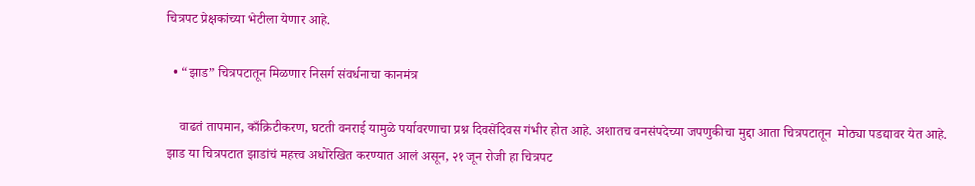चित्रपट प्रेक्षकांच्या भेटीला येणार आहे.

  • “झाड” चित्रपटातून मिळणार निसर्ग संवर्धनाचा कानमंत्र

    वाढतं तापमान, काँक्रिटीकरण, घटती वनराई यामुळे पर्यावरणाचा प्रश्न दिवसेंदिवस गंभीर होत आहे. अशातच वनसंपदेच्या जपणुकीचा मुद्दा आता चित्रपटातून  मोठ्या पडद्यावर येत आहे. झाड या चित्रपटात झाडांचं महत्त्व अधोरेखित करण्यात आलं असून, २१ जून रोजी हा चित्रपट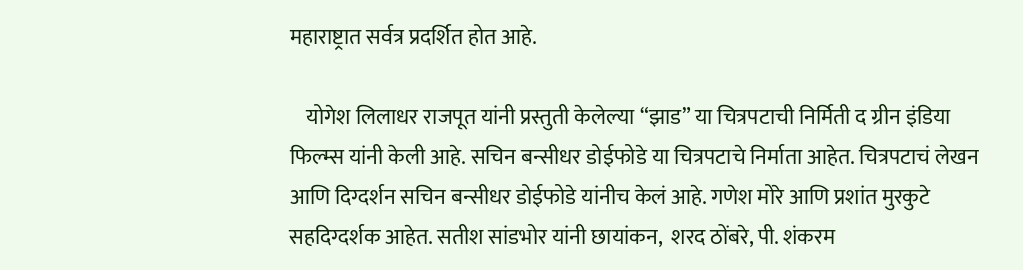महाराष्ट्रात सर्वत्र प्रदर्शित होत आहे.

    योगेश लिलाधर राजपूत यांनी प्रस्तुती केलेल्या “झाड” या चित्रपटाची निर्मिती द ग्रीन इंडिया फिल्म्स यांनी केली आहे. सचिन बन्सीधर डोईफोडे या चित्रपटाचे निर्माता आहेत. चित्रपटाचं लेखन आणि दिग्दर्शन सचिन बन्सीधर डोईफोडे यांनीच केलं आहे. गणेश मोरे आणि प्रशांत मुरकुटे सहदिग्दर्शक आहेत. सतीश सांडभोर यांनी छायांकन,  शरद ठोंबरे, पी. शंकरम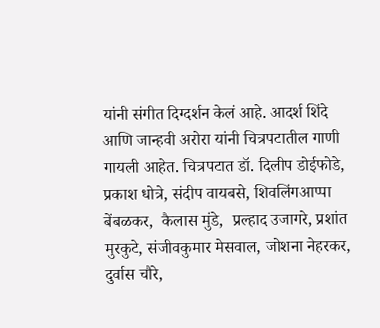यांनी संगीत दिग्दर्शन केलं आहे. आदर्श शिंदे आणि जान्हवी अरोरा यांनी चित्रपटातील गाणी गायली आहेत. चित्रपटात डॉ. दिलीप डोईफोडे, प्रकाश धोत्रे, संदीप वायबसे, शिवलिंगआप्पा बेंबळकर,  कैलास मुंडे,  प्रल्हाद उजागरे, प्रशांत मुरकुटे, संजीवकुमार मेसवाल, जोशना नेहरकर, दुर्वास चौरे,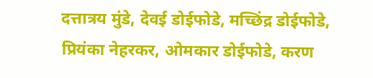दत्तात्रय मुंडे, देवई डोईफोडे, मच्छिंद्र डोईफोडे, प्रियंका नेहरकर, ओमकार डोईफोडे, करण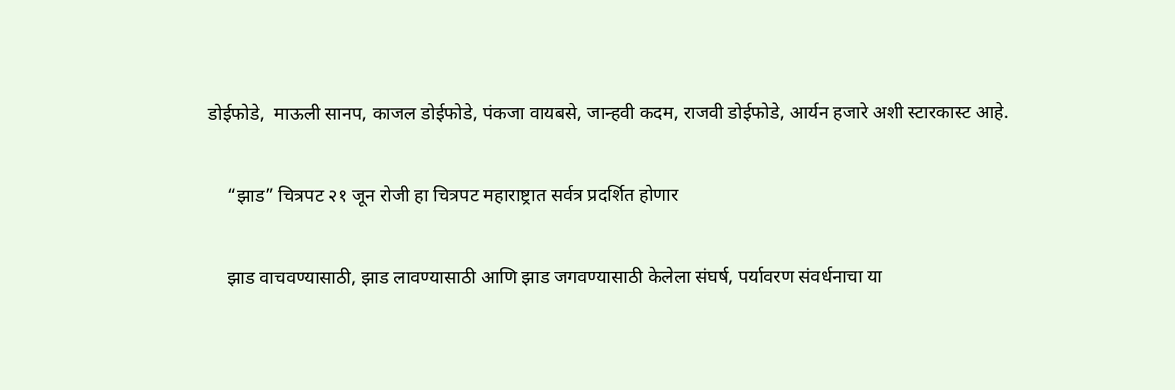डोईफोडे,  माऊली सानप, काजल डोईफोडे, पंकजा वायबसे, जान्हवी कदम, राजवी डोईफोडे, आर्यन हजारे अशी स्टारकास्ट आहे.

    “झाड” चित्रपट २१ जून रोजी हा चित्रपट महाराष्ट्रात सर्वत्र प्रदर्शित होणार

    झाड वाचवण्यासाठी, झाड लावण्यासाठी आणि झाड जगवण्यासाठी केलेला संघर्ष, पर्यावरण संवर्धनाचा या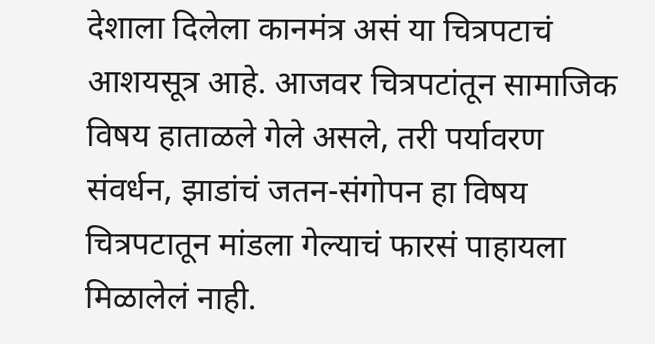देशाला दिलेला कानमंत्र असं या चित्रपटाचं आशयसूत्र आहे. आजवर चित्रपटांतून सामाजिक विषय हाताळले गेले असले, तरी पर्यावरण संवर्धन, झाडांचं जतन-संगोपन हा विषय चित्रपटातून मांडला गेल्याचं फारसं पाहायला मिळालेलं नाही.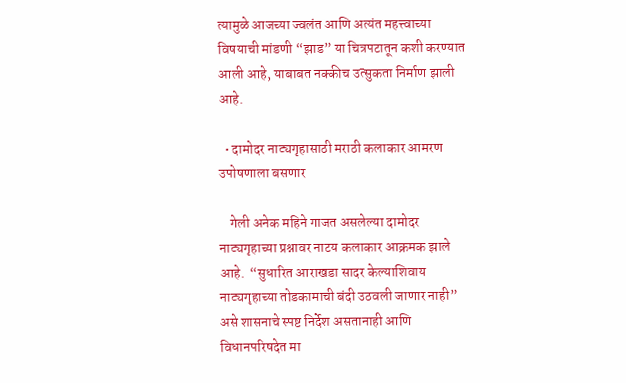त्यामुळे आजच्या ज्वलंत आणि अत्यंत महत्त्वाच्या विषयाची मांडणी “झाड” या चित्रपटातून कशी करण्यात आली आहे, याबाबत नक्कीच उत्सुकता निर्माण झाली आहे.

  • दामोदर नाट्यगृहासाठी मराठी कलाकार आमरण उपोषणाला बसणार

    गेली अनेक महिने गाजत असलेल्या दामोदर नाट्यगृहाच्या प्रश्नावर नाटय कलाकार आक्रमक झाले आहे.  “सुधारित आराखडा सादर केल्याशिवाय नाट्यगृहाच्या तोडकामाची बंदी उठवली जाणार नाही” असे शासनाचे स्पष्ट निर्देश असतानाही आणि विधानपरिषदेत मा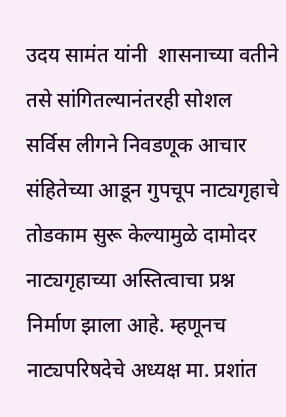उदय सामंत यांनी  शासनाच्या वतीने तसे सांगितल्यानंतरही सोशल सर्विस लीगने निवडणूक आचार संहितेच्या आडून गुपचूप नाट्यगृहाचे तोडकाम सुरू केल्यामुळे दामोदर नाट्यगृहाच्या अस्तित्वाचा प्रश्न निर्माण झाला आहे. म्हणूनच नाट्यपरिषदेचे अध्यक्ष मा. प्रशांत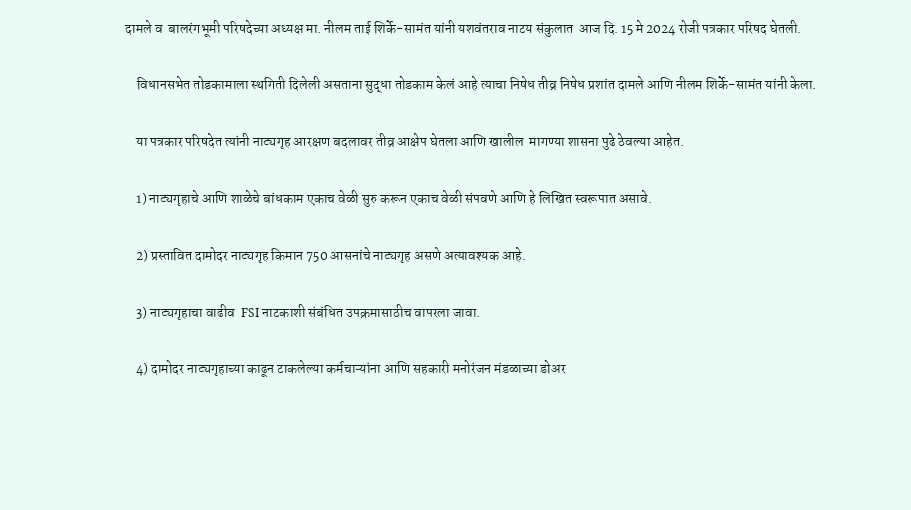दामले व  बालरंगभूमी परिषदेच्या अध्यक्ष मा. नीलम ताई शिर्के-सामंत यांनी यशवंतराव नाटय संकुलात  आज दि. 15 मे 2024 रोजी पत्रकार परिषद घेतली.

    विधानसभेत तोडकामाला स्थगिती दिलेली असताना सुद्धा तोडकाम केलं आहे त्याचा निषेध तीव्र निषेध प्रशांत दामले आणि नीलम शिर्के-सामंत यांनी केला.

    या पत्रकार परिषदेत त्यांनी नाट्यगृह आरक्षण बदलावर तीव्र आक्षेप घेतला आणि खालील  मागण्या शासना पुढे ठेवल्या आहेत.

    1) नाट्यगृहाचे आणि शाळेचे बांधकाम एकाच वेळी सुरु करून एकाच वेळी संपवणे आणि हे लिखित स्वरूपात असावे.

    2) प्रस्तावित दामोदर नाट्यगृह किमान 750 आसनांचे नाट्यगृह असणे अत्यावश्यक आहे.

    3) नाट्यगृहाचा वाढीव  FSI नाटकाशी संबंधित उपक्रमासाठीच वापरला जावा.

    4) दामोदर नाट्यगृहाच्या काढून टाकलेल्या कर्मचाऱ्यांना आणि सहकारी मनोरंजन मंडळाच्या डोअर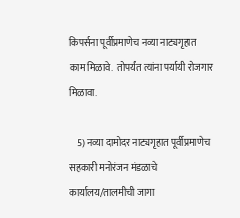किपर्सना पूर्वीप्रमाणेच नव्या नाट्यगृहात काम मिळावे.  तोपर्यंत त्यांना पर्यायी रोजगार मिळावा.

    5) नव्या दामोदर नाट्यगृहात पूर्वीप्रमाणेच सहकारी मनोरंजन मंडळाचे कार्यालय/तालमीची जागा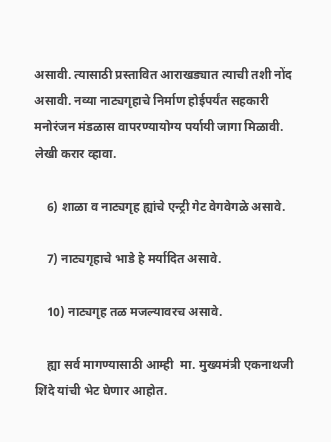असावी. त्यासाठी प्रस्तावित आराखड्यात त्याची तशी नोंद असावी. नव्या नाट्यगृहाचे निर्माण होईपर्यंत सहकारी मनोरंजन मंडळास वापरण्यायोग्य पर्यायी जागा मिळावी. लेखी करार व्हावा.

    6) शाळा व नाट्यगृह ह्यांचे एन्ट्री गेट वेगवेगळे असावे.

    7) नाट्यगृहाचे भाडे हे मर्यादित असावे.

    10) नाट्यगृह तळ मजल्यावरच असावे.

    ह्या सर्व मागण्यासाठी आम्ही  मा. मुख्यमंत्री एकनाथजी शिंदे यांची भेट घेणार आहोत.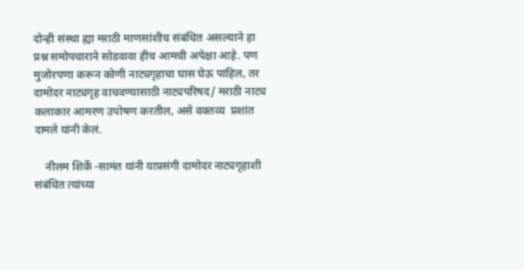दोन्ही संस्था ह्या मराठी माणसांशीच संबंधित असल्याने हा प्रश्न समोपचाराने सोडवावा हीच आमची अपेक्षा आहे. पण मुजोरपणा करून कोणी नाट्यगृहाचा घास घेऊ पाहिल, तर  दामोदर नाट्यगृह वाचवण्यासाठी नाट्यपरिषद/ मराठी नाट्य कलाकार आमरण उपोषण करतील, असे वक्तव्य  प्रशांत दामले यांनी केलं.

    नीलम शिर्के -सामंत यांनी याप्रसंगी दामोदर नाट्यगृहाशी संबंधित त्यांच्या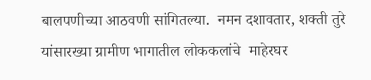बालपणीच्या आठवणी सांगितल्या.  नमन दशावतार, शक्ती तुरे यांसारख्या ग्रामीण भागातील लोककलांचे  माहेरघर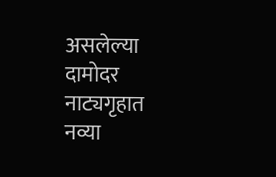असलेल्या दामोदर नाट्यगृहात नव्या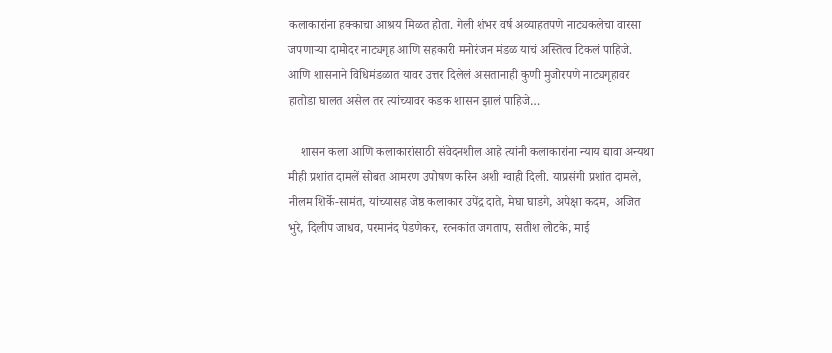कलाकारांना हक्काचा आश्रय मिळत होता. गेली शंभर वर्ष अव्याहतपणे नाट्यकलेचा वारसा जपणाऱ्या दामोदर नाट्यगृह आणि सहकारी मनोरंजन मंडळ याचं अस्तित्व टिकलं पाहिजे. आणि शासनाने विधिमंडळात यावर उत्तर दिलेलं असतानाही कुणी मुजोरपणे नाट्यगृहावर हातोडा घालत असेल तर त्यांच्यावर कडक शासन झालं पाहिजे…

    शासन कला आणि कलाकारांसाठी संवेदनशील आहे त्यांनी कलाकारांना न्याय द्यावा अन्यथा मीही प्रशांत दामलें सोबत आमरण उपोषण करिन अशी ग्वाही दिली. याप्रसंगी प्रशांत दामले, नीलम शिर्के-सामंत, यांच्यासह जेष्ठ कलाकार उपेंद्र दाते, मेघा घाडगे, अपेक्षा कदम,  अजित भुरे, दिलीप जाधव, परमानंद पेडणेकर, रत्नकांत जगताप, सतीश लोटके, माई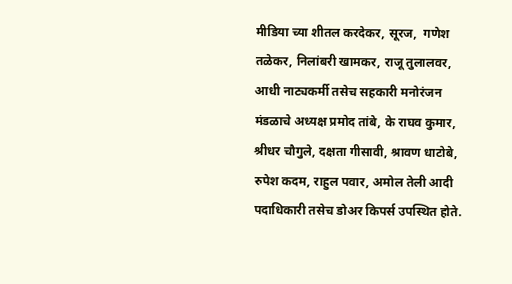मीडिया च्या शीतल करदेकर, सूरज,  गणेश तळेकर, निलांबरी खामकर, राजू तुलालवर, आधी नाट्यकर्मी तसेच सहकारी मनोरंजन मंडळाचे अध्यक्ष प्रमोद तांबे, के राघव कुमार, श्रीधर चौगुले, दक्षता गीसावी, श्रावण धाटोबे, रुपेश कदम, राहुल पवार, अमोल तेली आदी पदाधिकारी तसेच डोअर किपर्स उपस्थित होते.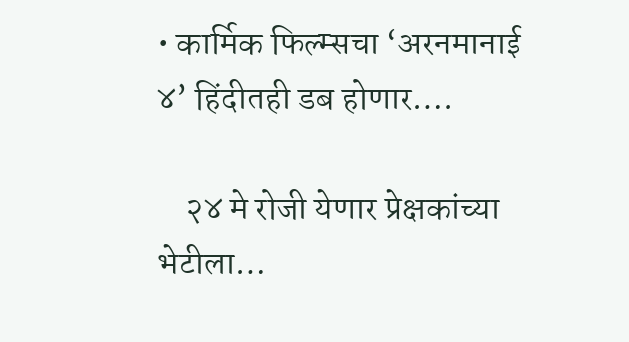• कार्मिक फिल्म्सचा ‘अरनमानाई ४’ हिंदीतही डब होणार….

    २४ मे रोजी येणार प्रेक्षकांच्या भेटीला…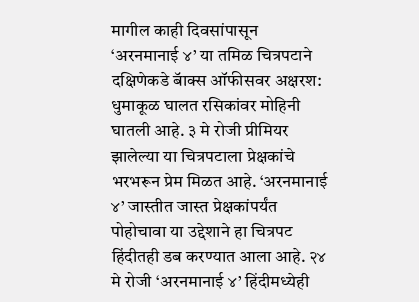मागील काही दिवसांपासून ‘अरनमानाई ४’ या तमिळ चित्रपटाने दक्षिणेकडे बॅाक्स ऑफीसवर अक्षरश: धुमाकूळ घालत रसिकांवर मोहिनी घातली आहे. ३ मे रोजी प्रीमियर झालेल्या या चित्रपटाला प्रेक्षकांचे भरभरून प्रेम मिळत आहे. ‘अरनमानाई ४’ जास्तीत जास्त प्रेक्षकांपर्यंत पोहोचावा या उद्देशाने हा चित्रपट हिंदीतही डब करण्यात आला आहे. २४ मे रोजी ‘अरनमानाई ४’ हिंदीमध्येही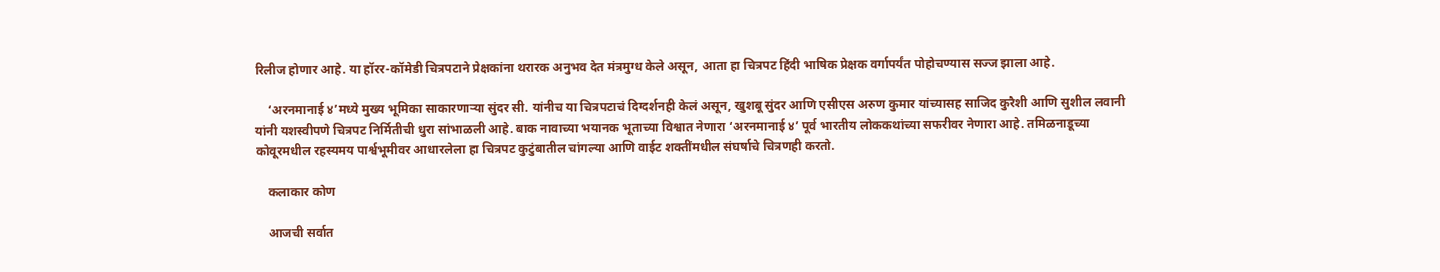रिलीज होणार आहे. या हॉरर-कॉमेडी चित्रपटाने प्रेक्षकांना थरारक अनुभव देत मंत्रमुग्ध केले असून, आता हा चित्रपट हिंदी भाषिक प्रेक्षक वर्गापर्यंत पोहोचण्यास सज्ज झाला आहे.

    ‘अरनमानाई ४’मध्ये मुख्य भूमिका साकारणाऱ्या सुंदर सी. यांनीच या चित्रपटाचं दिग्दर्शनही केलं असून, खुशबू सुंदर आणि एसीएस अरुण कुमार यांच्यासह साजिद कुरैशी आणि सुशील लवानी यांनी यशस्वीपणे चित्रपट निर्मितीची धुरा सांभाळली आहे. बाक नावाच्या भयानक भूताच्या विश्वात नेणारा ‘अरनमानाई ४’ पूर्व भारतीय लोककथांच्या सफरीवर नेणारा आहे. तमिळनाडूच्या कोवूरमधील रहस्यमय पार्श्वभूमीवर आधारलेला हा चित्रपट कुटुंबातील चांगल्या आणि वाईट शक्तींमधील संघर्षाचे चित्रणही करतो.

    कलाकार कोण

    आजची सर्वात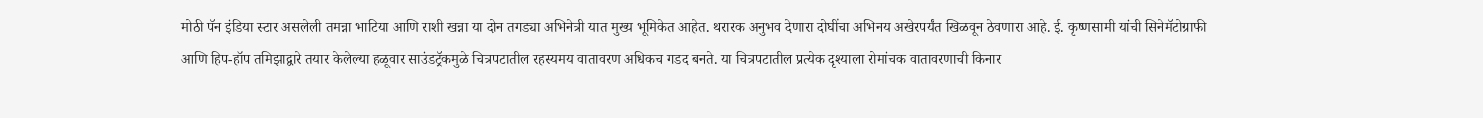मोठी पॅन इंडिया स्टार असलेली तमन्ना भाटिया आणि राशी खन्ना या दोन तगड्या अभिनेत्री यात मुख्य भूमिकेत आहेत. थरारक अनुभव देणारा दोघींचा अभिनय अखेरपर्यंत खिळवून ठेवणारा आहे. ई. कृष्णसामी यांची सिनेमॅटोग्राफी आणि हिप-हॉप तमिझाद्वारे तयार केलेल्या हळूवार साउंडट्रॅकमुळे चित्रपटातील रहस्यमय वातावरण अधिकच गडद बनते. या चित्रपटातील प्रत्येक दृश्याला रोमांचक वातावरणाची किनार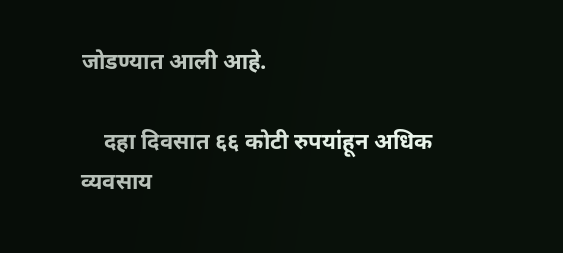जोडण्यात आली आहे.

    दहा दिवसात ६६ कोटी रुपयांहून अधिक व्यवसाय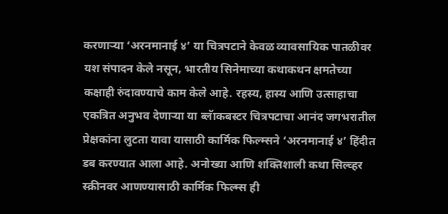करणाऱ्या ‘अरनमानाई ४’ या चित्रपटाने केवळ व्यावसायिक पातळीवर यश संपादन केले नसून, भारतीय सिनेमाच्या कथाकथन क्षमतेच्या कक्षाही रुंदावण्याचे काम केले आहे. रहस्य, हास्य आणि उत्साहाचा एकत्रित अनुभव देणाऱ्या या ब्लॅाकबस्टर चित्रपटाचा आनंद जगभरातील प्रेक्षकांना लुटता यावा यासाठी कार्मिक फिल्म्सने ‘अरनमानाई ४’ हिंदीत डब करण्यात आला आहे. अनोख्या आणि शक्तिशाली कथा सिल्व्हर स्क्रीनवर आणण्यासाठी कार्मिक फिल्म्स ही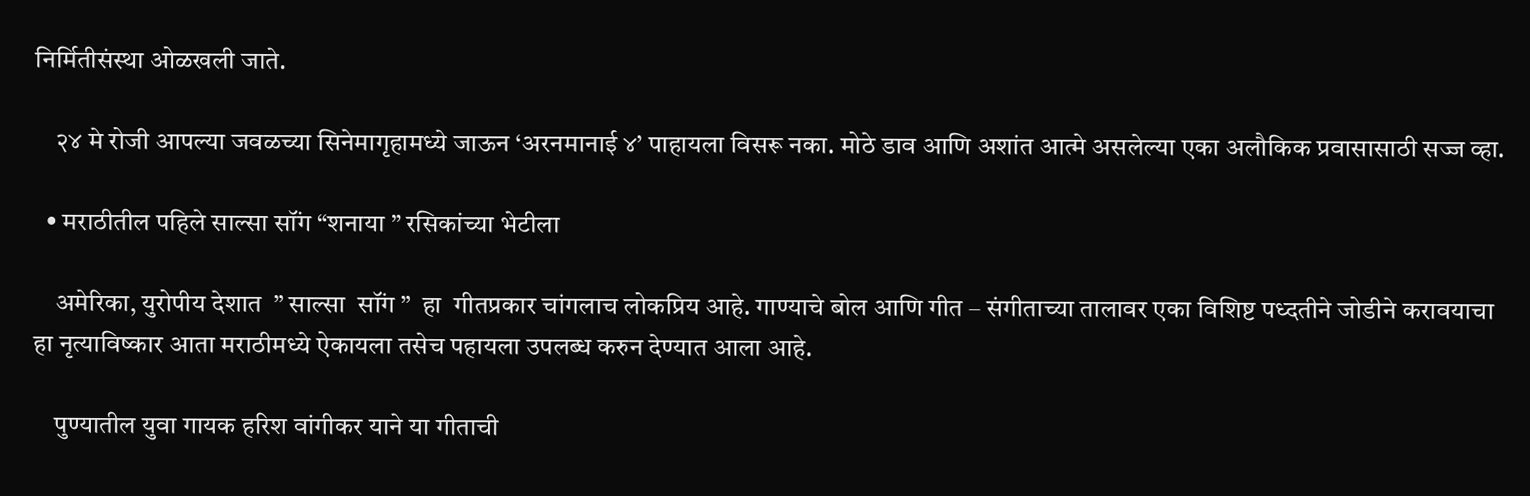निर्मितीसंस्था ओळखली जाते.

    २४ मे रोजी आपल्या जवळच्या सिनेमागृहामध्ये जाऊन ‘अरनमानाई ४’ पाहायला विसरू नका. मोठे डाव आणि अशांत आत्मे असलेल्या एका अलौकिक प्रवासासाठी सज्ज व्हा.

  • मराठीतील पहिले साल्सा सॉंग “शनाया ” रसिकांच्या भेटीला

    अमेरिका, युरोपीय देशात  ” साल्सा  सॉंग ”  हा  गीतप्रकार चांगलाच लोकप्रिय आहे. गाण्याचे बोल आणि गीत – संगीताच्या तालावर एका विशिष्ट पध्दतीने जोडीने करावयाचा हा नृत्याविष्कार आता मराठीमध्ये ऐकायला तसेच पहायला उपलब्ध करुन देण्यात आला आहे.

    पुण्यातील युवा गायक हरिश वांगीकर याने या गीताची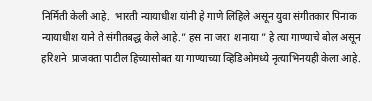निर्मिती केली आहे.  भारती न्यायाधीश यांनी हे गाणे लिहिले असून युवा संगीतकार पिनाक न्यायाधीश याने ते संगीतबद्ध केले आहे.” हस ना जरा  शनाया ” हे त्या गाण्याचे बोल असून हरिशने  प्राजक्ता पाटील हिच्यासोबत या गाण्याच्या व्हिडिओमध्ये नृत्याभिनयही केला आहे.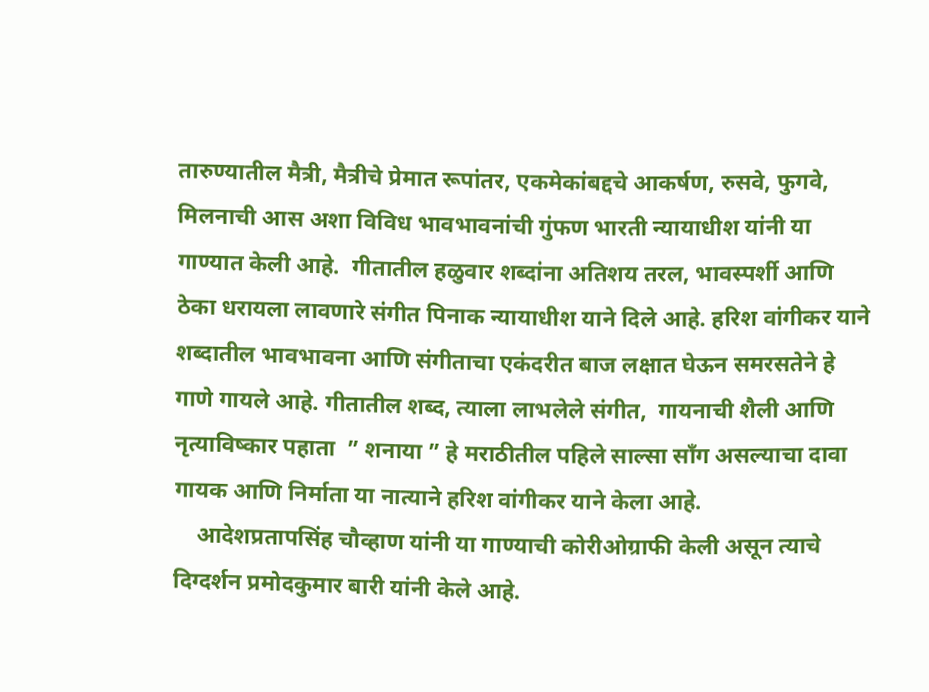तारुण्यातील मैत्री, मैत्रीचे प्रेमात रूपांतर, एकमेकांबद्दचे आकर्षण, रुसवे, फुगवे, मिलनाची आस अशा विविध भावभावनांची गुंफण भारती न्यायाधीश यांनी या गाण्यात केली आहे.  गीतातील हळुवार शब्दांना अतिशय तरल, भावस्पर्शी आणि ठेका धरायला लावणारे संगीत पिनाक न्यायाधीश याने दिले आहे. हरिश वांगीकर याने शब्दातील भावभावना आणि संगीताचा एकंदरीत बाज लक्षात घेऊन समरसतेने हे गाणे गायले आहे. गीतातील शब्द, त्याला लाभलेले संगीत,  गायनाची शैली आणि नृत्याविष्कार पहाता  ” शनाया ” हे मराठीतील पहिले साल्सा सॉंग असल्याचा दावा गायक आणि निर्माता या नात्याने हरिश वांगीकर याने केला आहे.
    आदेशप्रतापसिंह चौव्हाण यांनी या गाण्याची कोरीओग्राफी केली असून त्याचे दिग्दर्शन प्रमोदकुमार बारी यांनी केले आहे.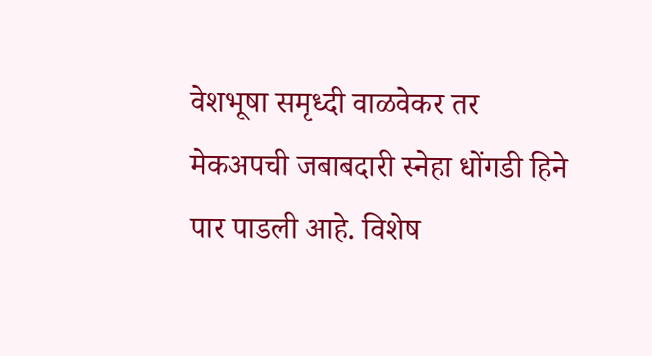वेशभूषा समृध्दी वाळवेकर तर मेकअपची जबाबदारी स्नेहा धोंगडी हिने पार पाडली आहे. विशेष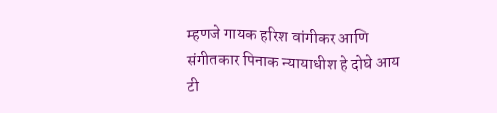म्हणजे गायक हरिश वांगीकर आणि संगीतकार पिनाक न्यायाधीश हे दोघे आय टी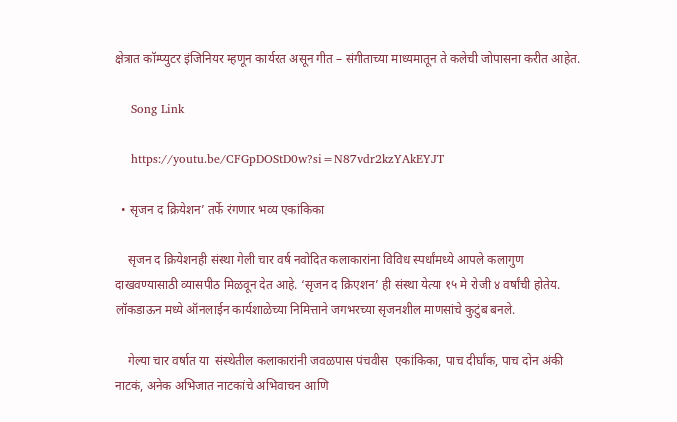क्षेत्रात कॉम्प्युटर इंजिनियर म्हणून कार्यरत असून गीत – संगीताच्या माध्यमातून ते कलेची जोपासना करीत आहेत.

    Song Link

    https://youtu.be/CFGpDOStD0w?si=N87vdr2kzYAkEYJT

  • सृजन द क्रियेशन’ तर्फे रंगणार भव्य एकांकिका

    सृजन द क्रियेशनही संस्था गेली चार वर्ष नवोदित कलाकारांना विविध स्पर्धांमध्ये आपले कलागुण दाखवण्यासाठी व्यासपीठ मिळवून देत आहे. ‘सृजन द क्रिएशन’ ही संस्था येत्या १५ मे रोजी ४ वर्षांची होतेय. लॉकडाऊन मध्ये ऑनलाईन कार्यशाळेच्या निमित्ताने जगभरच्या सृजनशील माणसांचे कुटुंब बनले.

    गेल्या चार वर्षात या  संस्थेतील कलाकारांनी जवळपास पंचवीस  एकांकिका, पाच दीर्घांक, पाच दोन अंकी नाटकं, अनेक अभिजात नाटकांचे अभिवाचन आणि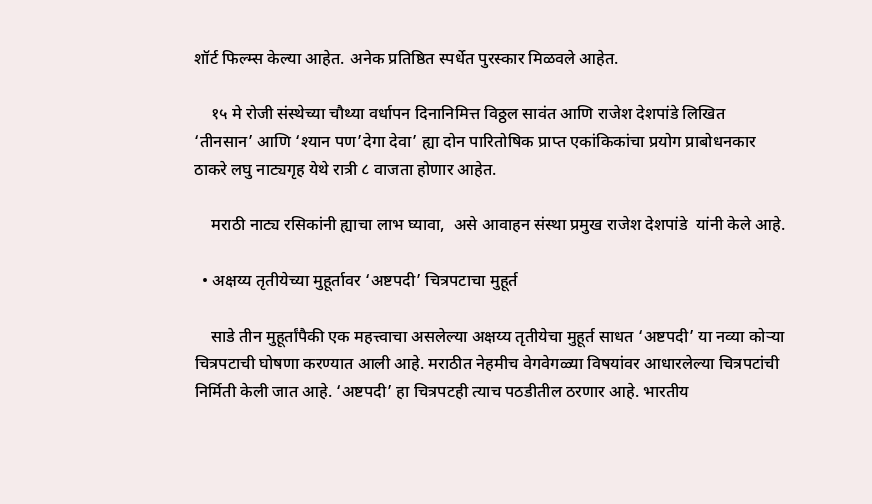शॉर्ट फिल्म्स केल्या आहेत. अनेक प्रतिष्ठित स्पर्धेत पुरस्कार मिळवले आहेत.

    १५ मे रोजी संस्थेच्या चौथ्या वर्धापन दिनानिमित्त विठ्ठल सावंत आणि राजेश देशपांडे लिखित ‘तीनसान’ आणि ‘श्यान पण’देगा देवा’ ह्या दोन पारितोषिक प्राप्त एकांकिकांचा प्रयोग प्राबोधनकार ठाकरे लघु नाट्यगृह येथे रात्री ८ वाजता होणार आहेत.

    मराठी नाट्य रसिकांनी ह्याचा लाभ घ्यावा,  असे आवाहन संस्था प्रमुख राजेश देशपांडे  यांनी केले आहे.

  • अक्षय्य तृतीयेच्या मुहूर्तावर ‘अष्टपदी’ चित्रपटाचा मुहूर्त

    साडे तीन मुहूर्तांपैकी एक महत्त्वाचा असलेल्या अक्षय्य तृतीयेचा मुहूर्त साधत ‘अष्टपदी’ या नव्या कोऱ्या चित्रपटाची घोषणा करण्यात आली आहे. मराठीत नेहमीच वेगवेगळ्या विषयांवर आधारलेल्या चित्रपटांची निर्मिती केली जात आहे. ‘अष्टपदी’ हा चित्रपटही त्याच पठडीतील ठरणार आहे. भारतीय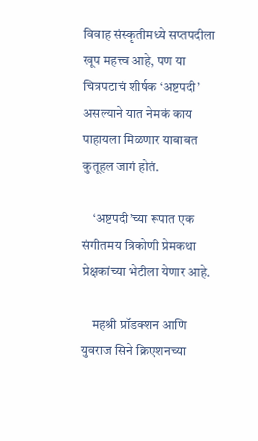विवाह संस्कृतीमध्ये सप्तपदीला खूप महत्त्व आहे, पण या चित्रपटाचं शीर्षक ‘अष्टपदी’ असल्याने यात नेमकं काय पाहायला मिळणार याबाबत कुतूहल जागं होतं.

    ‘अष्टपदी’च्या रूपात एक संगीतमय त्रिकोणी प्रेमकथा प्रेक्षकांच्या भेटीला येणार आहे.

    महश्री प्रॉडक्शन आणि युवराज सिने क्रिएशनच्या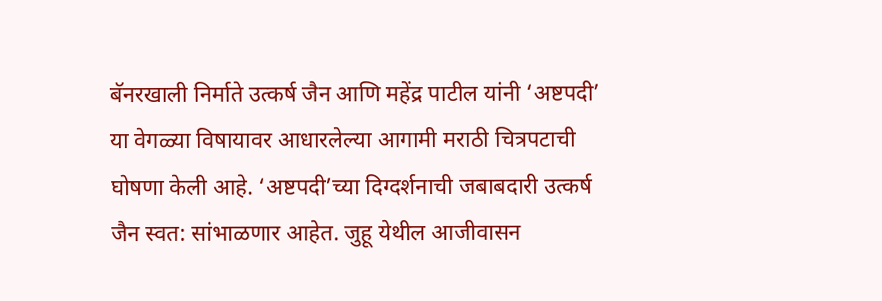बॅनरखाली निर्माते उत्कर्ष जैन आणि महेंद्र पाटील यांनी ‘अष्टपदी’ या वेगळ्या विषायावर आधारलेल्या आगामी मराठी चित्रपटाची घोषणा केली आहे. ‘अष्टपदी’च्या दिग्दर्शनाची जबाबदारी उत्कर्ष जैन स्वत: सांभाळणार आहेत. जुहू येथील आजीवासन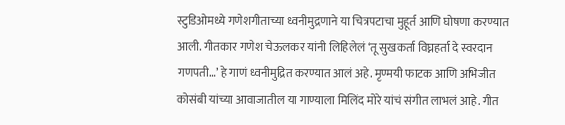स्टुडिओमध्ये गणेशगीताच्या ध्वनीमुद्रणाने या चित्रपटाचा मुहूर्त आणि घोषणा करण्यात आली. गीतकार गणेश चेऊलकर यांनी लिहिलेलं ‘तू सुखकर्ता विघ्नहर्ता दे स्वरदान गणपती…’ हे गाणं ध्वनीमुद्रित करण्यात आलं अहे. मृण्मयी फाटक आणि अभिजीत कोसंबी यांच्या आवाजातील या गाण्याला मिलिंद मोरे यांचं संगीत लाभलं आहे. गीत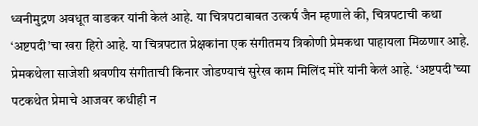ध्वनीमुद्रण अवधूत वाडकर यांनी केलं आहे. या चित्रपटाबाबत उत्कर्ष जैन म्हणाले की, चित्रपटाची कथा ‘अष्टपदी’चा खरा हिरो आहे. या चित्रपटात प्रेक्षकांना एक संगीतमय त्रिकोणी प्रेमकथा पाहायला मिळणार आहे. प्रेमकथेला साजेशी श्रवणीय संगीताची किनार जोडण्याचं सुरेख काम मिलिंद मोरे यांनी केलं आहे. ‘अष्टपदी’च्या पटकथेत प्रेमाचे आजवर कधीही न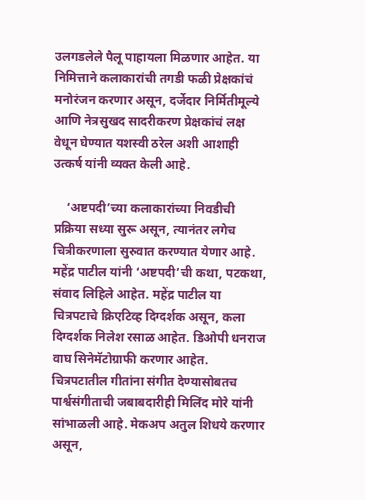उलगडलेले पैलू पाहायला मिळणार आहेत. या निमित्ताने कलाकारांची तगडी फळी प्रेक्षकांचं मनोरंजन करणार असून, दर्जेदार निर्मितीमूल्ये आणि नेत्रसुखद सादरीकरण प्रेक्षकांचं लक्ष वेधून घेण्यात यशस्वी ठरेल अशी आशाही उत्कर्ष यांनी व्यक्त केली आहे.

    ‘अष्टपदी’च्या कलाकारांच्या निवडीची प्रक्रिया सध्या सुरू असून, त्यानंतर लगेच चित्रीकरणाला सुरुवात करण्यात येणार आहे. महेंद्र पाटील यांनी ‘अष्टपदी’ची कथा, पटकथा, संवाद लिहिले आहेत. महेंद्र पाटील या चित्रपटाचे क्रिएटिव्ह दिग्दर्शक असून, कला दिग्दर्शक निलेश रसाळ आहेत. डिओपी धनराज वाघ सिनेमॅटोग्राफी करणार आहेत. चित्रपटातील गीतांना संगीत देण्यासोबतच पार्श्वसंगीताची जबाबदारीही मिलिंद मोरे यांनी सांभाळली आहे. मेकअप अतुल शिधये करणार असून,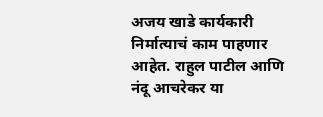अजय खाडे कार्यकारी निर्मात्याचं काम पाहणार आहेत. राहुल पाटील आणि नंदू आचरेकर या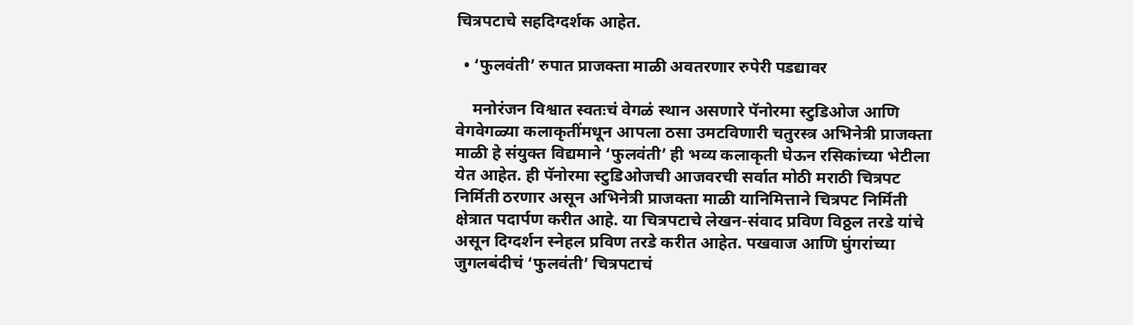चित्रपटाचे सहदिग्दर्शक आहेत.

  • ‘फुलवंती’ रुपात प्राजक्ता माळी अवतरणार रुपेरी पडद्यावर

    मनोरंजन विश्वात स्वतःचं वेगळं स्थान असणारे पॅनोरमा स्टुडिओज आणि वेगवेगळ्या कलाकृतींमधून आपला ठसा उमटविणारी चतुरस्त्र अभिनेत्री प्राजक्ता माळी हे संयुक्त विद्यमाने ‘फुलवंती’ ही भव्य कलाकृती घेऊन रसिकांच्या भेटीला येत आहेत. ही पॅनोरमा स्टुडिओजची आजवरची सर्वात मोठी मराठी चित्रपट निर्मिती ठरणार असून अभिनेत्री प्राजक्ता माळी यानिमित्ताने चित्रपट निर्मिती क्षेत्रात पदार्पण करीत आहे. या चित्रपटाचे लेखन-संवाद प्रविण विठ्ठल तरडे यांचे असून दिग्दर्शन स्नेहल प्रविण तरडे करीत आहेत. पखवाज आणि घुंगरांच्या जुगलबंदीचं ‘फुलवंती’ चित्रपटाचं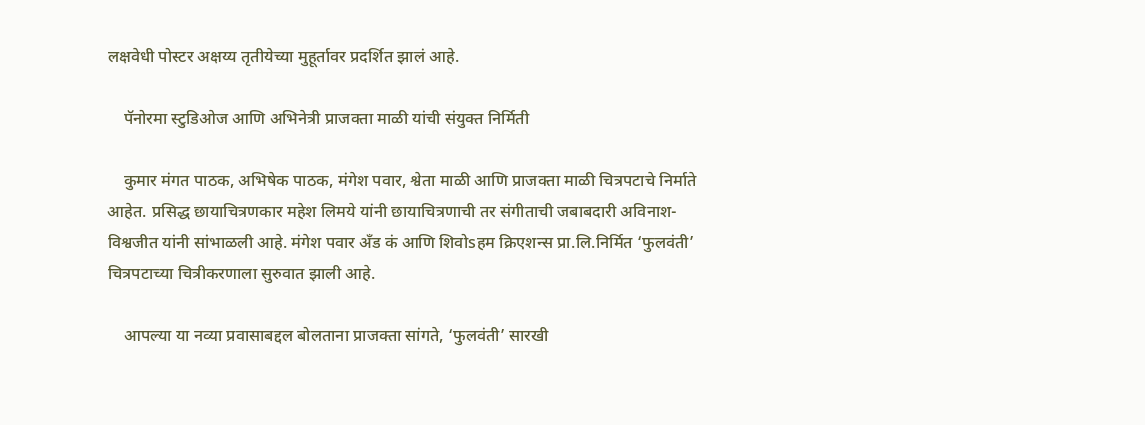लक्षवेधी पोस्टर अक्षय्य तृतीयेच्या मुहूर्तावर प्रदर्शित झालं आहे.

    पॅनोरमा स्टुडिओज आणि अभिनेत्री प्राजक्ता माळी यांची संयुक्त निर्मिती

    कुमार मंगत पाठक, अभिषेक पाठक, मंगेश पवार, श्वेता माळी आणि प्राजक्ता माळी चित्रपटाचे निर्माते आहेत. प्रसिद्ध छायाचित्रणकार महेश लिमये यांनी छायाचित्रणाची तर संगीताची जबाबदारी अविनाश-विश्वजीत यांनी सांभाळली आहे. मंगेश पवार अँड कं आणि शिवोsहम क्रिएशन्स प्रा.लि.निर्मित ‘फुलवंती’ चित्रपटाच्या चित्रीकरणाला सुरुवात झाली आहे.

    आपल्या या नव्या प्रवासाबद्दल बोलताना प्राजक्ता सांगते, ‘फुलवंती’ सारखी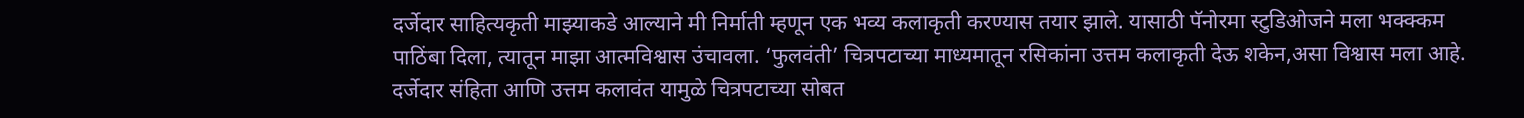दर्जेदार साहित्यकृती माझ्याकडे आल्याने मी निर्माती म्हणून एक भव्य कलाकृती करण्यास तयार झाले. यासाठी पॅनोरमा स्टुडिओजने मला भक्क्कम पाठिंबा दिला, त्यातून माझा आत्मविश्वास उंचावला. ‘फुलवंती’ चित्रपटाच्या माध्यमातून रसिकांना उत्तम कलाकृती देऊ शकेन,असा विश्वास मला आहे. दर्जेदार संहिता आणि उत्तम कलावंत यामुळे चित्रपटाच्या सोबत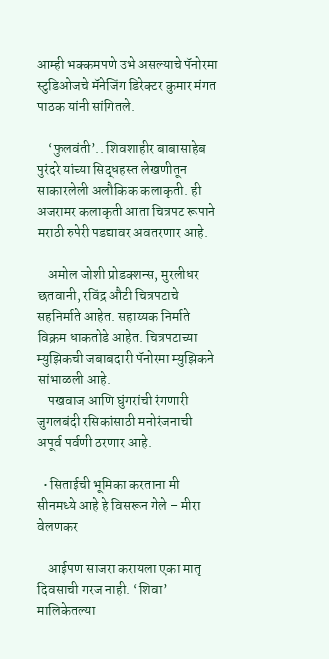आम्ही भक्कमपणे उभे असल्याचे पॅनोरमा स्टुडिओजचे मॅनेजिंग डिरेक्टर कुमार मंगत पाठक यांनी सांगितले.

    ‘फुलवंती’.. शिवशाहीर बाबासाहेब पुरंदरे यांच्या सिद्धहस्त लेखणीतून साकारलेली अलौकिक कलाकृती. ही अजरामर कलाकृती आता चित्रपट रूपाने मराठी रुपेरी पडद्यावर अवतरणार आहे.

    अमोल जोशी प्रोडक्शन्स, मुरलीधर छतवानी, रविंद्र औटी चित्रपटाचे सहनिर्माते आहेत. सहाय्यक निर्माते विक्रम धाकतोडे आहेत. चित्रपटाच्या म्युझिकची जबाबदारी पॅनोरमा म्युझिकने सांभाळली आहे.
    पखवाज आणि घुंगरांची रंगणारी जुगलबंदी रसिकांसाठी मनोरंजनाची अपूर्व पर्वणी ठरणार आहे.

  • सिताईची भूमिका करताना मी सीनमध्ये आहे हे विसरून गेले – मीरा वेलणकर

    आईपण साजरा करायला एका मातृ दिवसाची गरज नाही. ‘शिवा’ मालिकेतल्या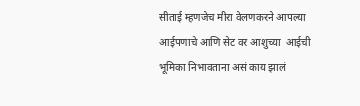सीताई म्हणजेच मीरा वेलणकरने आपल्या आईपणाचे आणि सेट वर आशुच्या  आईची भूमिका निभावताना असं काय झालं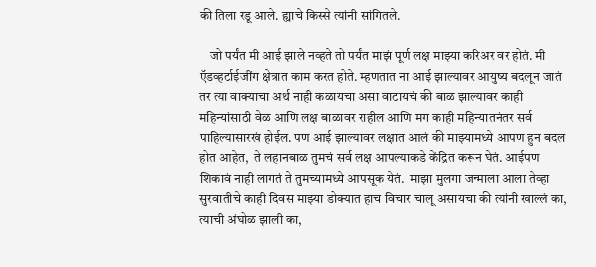की तिला रडू आले. ह्याचे किस्से त्यांनी सांगितले.

    जो पर्यंत मी आई झाले नव्हते तो पर्यंत माझं पूर्ण लक्ष माझ्या करिअर वर होतं. मी ऍडव्हर्टाईजींग क्षेत्रात काम करत होते. म्हणतात ना आई झाल्यावर आयुष्य बदलून जातं तर त्या वाक्याचा अर्थ नाही कळायचा असा वाटायचं की बाळ झाल्यावर काही महिन्यांसाठी वेळ आणि लक्ष बाळावर राहील आणि मग काही महिन्यातनंतर सर्व पाहिल्यासारखं होईल. पण आई झाल्यावर लक्षात आलं की माझ्यामध्ये आपण हुन बदल होत आहेत,  ते लहानबाळ तुमचं सर्व लक्ष आपल्याकडे केंद्रित करून घेतं. आईपण शिकावं नाही लागतं ते तुमच्यामध्ये आपसूक येतं.  माझा मुलगा जन्माला आला तेव्हा सुरवातीचे काही दिवस माझ्या डोक्यात हाच विचार चालू असायचा की त्यांनी खाल्लं का, त्याची अंघोळ झाली का,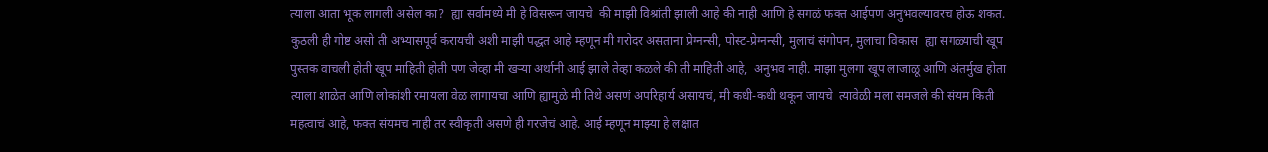त्याला आता भूक लागली असेल का?  ह्या सर्वामध्ये मी हे विसरून जायचे  की माझी विश्रांती झाली आहे की नाही आणि हे सगळं फक्त आईपण अनुभवल्यावरच होऊ शकत. कुठली ही गोष्ट असो ती अभ्यासपूर्व करायची अशी माझी पद्धत आहे म्हणून मी गरोदर असताना प्रेग्नन्सी, पोस्ट-प्रेग्नन्सी, मुलाचं संगोपन, मुलाचा विकास  ह्या सगळ्याची खूप पुस्तक वाचली होती खूप माहिती होती पण जेव्हा मी खऱ्या अर्थानी आई झाले तेव्हा कळले की ती माहिती आहे,  अनुभव नाही. माझा मुलगा खूप लाजाळू आणि अंतर्मुख होता त्याला शाळेत आणि लोकांशी रमायला वेळ लागायचा आणि ह्यामुळे मी तिथे असणं अपरिहार्य असायचं, मी कधी-कधी थकून जायचे  त्यावेळी मला समजले की संयम किती महत्वाचं आहे, फक्त संयमच नाही तर स्वीकृती असणे ही गरजेचं आहे. आई म्हणून माझ्या हे लक्षात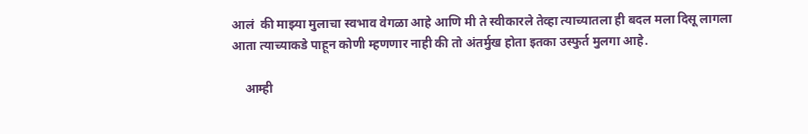आलं  की माझ्या मुलाचा स्वभाव वेगळा आहे आणि मी ते स्वीकारले तेव्हा त्याच्यातला ही बदल मला दिसू लागला आता त्याच्याकडे पाहून कोणी म्हणणार नाही की तो अंतर्मुख होता इतका उस्फुर्त मुलगा आहे.

    आम्ही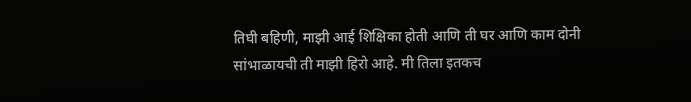तिघी बहिणी, माझी आई शिक्षिका होती आणि ती घर आणि काम दोनी सांभाळायची ती माझी हिरो आहे. मी तिला इतकच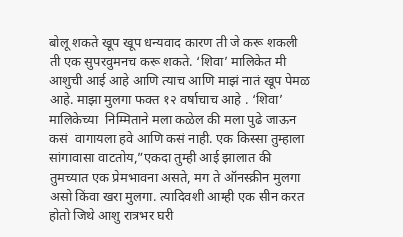बोलू शकते खूप खूप धन्यवाद कारण ती जे करू शकली ती एक सुपरवुमनच करू शकते. ‘शिवा’ मालिकेत मी आशुची आई आहे आणि त्याच आणि माझं नातं खूप पेमळ आहे. माझा मुलगा फक्त १२ वर्षाचाच आहे . ‘शिवा’ मालिकेच्या  निम्मिताने मला कळेल की मला पुढे जाऊन कसं  वागायला हवे आणि कसं नाही. एक किस्सा तुम्हाला सांगावासा वाटतोय,”एकदा तुम्ही आई झालात की तुमच्यात एक प्रेमभावना असते, मग ते ऑनस्क्रीन मुलगा असो किंवा खरा मुलगा. त्यादिवशी आम्ही एक सीन करत होतो जिथे आशु रात्रभर घरी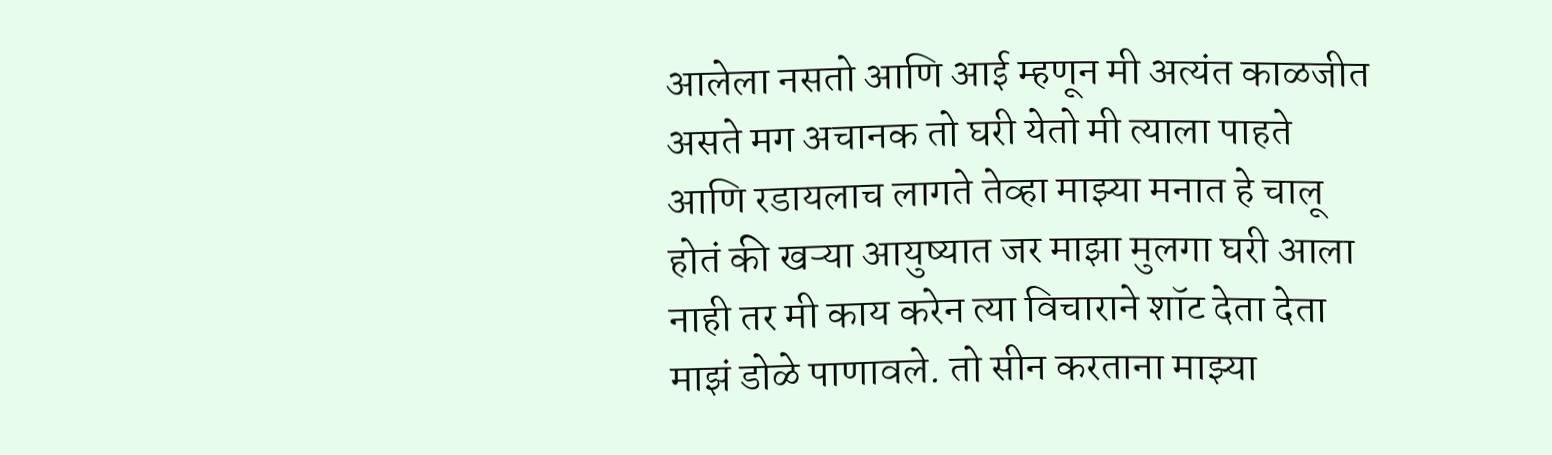आलेला नसतो आणि आई म्हणून मी अत्यंत काळजीत असते मग अचानक तो घरी येतो मी त्याला पाहते आणि रडायलाच लागते तेव्हा माझ्या मनात हे चालू होतं की खऱ्या आयुष्यात जर माझा मुलगा घरी आला नाही तर मी काय करेन त्या विचाराने शॉट देता देता माझं डोळे पाणावले. तो सीन करताना माझ्या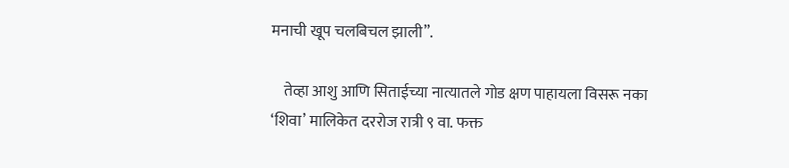मनाची खूप चलबिचल झाली”.

    तेव्हा आशु आणि सिताईच्या नात्यातले गोड क्षण पाहायला विसरू नका ‘शिवा’ मालिकेत दररोज रात्री ९ वा. फक्त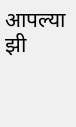आपल्या झी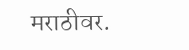मराठीवर.